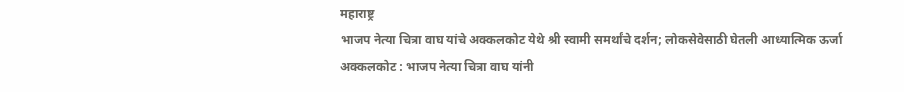महाराष्ट्र
भाजप नेत्या चित्रा वाघ यांचे अक्कलकोट येथे श्री स्वामी समर्थांचे दर्शन; लोकसेवेसाठी घेतली आध्यात्मिक ऊर्जा
अक्कलकोट : भाजप नेत्या चित्रा वाघ यांनी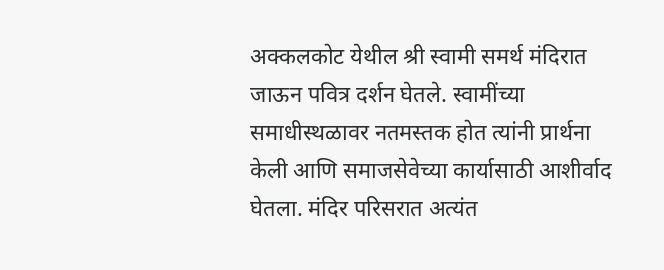अक्कलकोट येथील श्री स्वामी समर्थ मंदिरात जाऊन पवित्र दर्शन घेतले. स्वामींच्या समाधीस्थळावर नतमस्तक होत त्यांनी प्रार्थना केली आणि समाजसेवेच्या कार्यासाठी आशीर्वाद घेतला. मंदिर परिसरात अत्यंत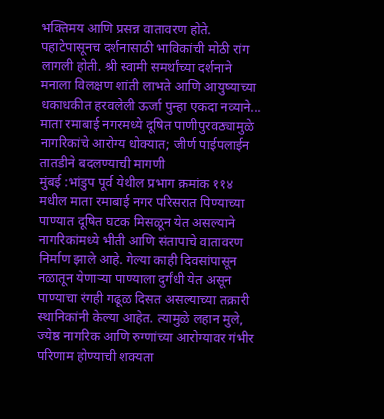भक्तिमय आणि प्रसन्न वातावरण होते. पहाटेपासूनच दर्शनासाठी भाविकांची मोठी रांग लागली होती. श्री स्वामी समर्थांच्या दर्शनाने मनाला विलक्षण शांती लाभते आणि आयुष्याच्या धकाधकीत हरवलेली ऊर्जा पुन्हा एकदा नव्याने...
माता रमाबाई नगरमध्ये दूषित पाणीपुरवठ्यामुळे नागरिकांचे आरोग्य धोक्यात; जीर्ण पाईपलाईन तातडीने बदलण्याची मागणी
मुंबई :भांडुप पूर्व येथील प्रभाग क्रमांक ११४ मधील माता रमाबाई नगर परिसरात पिण्याच्या पाण्यात दूषित घटक मिसळून येत असल्याने नागरिकांमध्ये भीती आणि संतापाचे वातावरण निर्माण झाले आहे. गेल्या काही दिवसांपासून नळातून येणाऱ्या पाण्याला दुर्गंधी येत असून पाण्याचा रंगही गढूळ दिसत असल्याच्या तक्रारी स्थानिकांनी केल्या आहेत. त्यामुळे लहान मुले, ज्येष्ठ नागरिक आणि रुग्णांच्या आरोग्यावर गंभीर परिणाम होण्याची शक्यता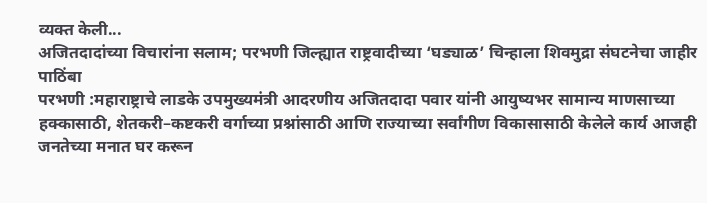व्यक्त केली...
अजितदादांच्या विचारांना सलाम; परभणी जिल्ह्यात राष्ट्रवादीच्या ‘घड्याळ’ चिन्हाला शिवमुद्रा संघटनेचा जाहीर पाठिंबा
परभणी :महाराष्ट्राचे लाडके उपमुख्यमंत्री आदरणीय अजितदादा पवार यांनी आयुष्यभर सामान्य माणसाच्या हक्कासाठी, शेतकरी–कष्टकरी वर्गाच्या प्रश्नांसाठी आणि राज्याच्या सर्वांगीण विकासासाठी केलेले कार्य आजही जनतेच्या मनात घर करून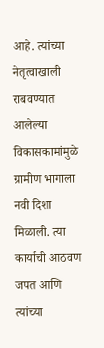आहे. त्यांच्या नेतृत्वाखाली राबवण्यात आलेल्या विकासकामांमुळे ग्रामीण भागाला नवी दिशा मिळाली. त्या कार्याची आठवण जपत आणि त्यांच्या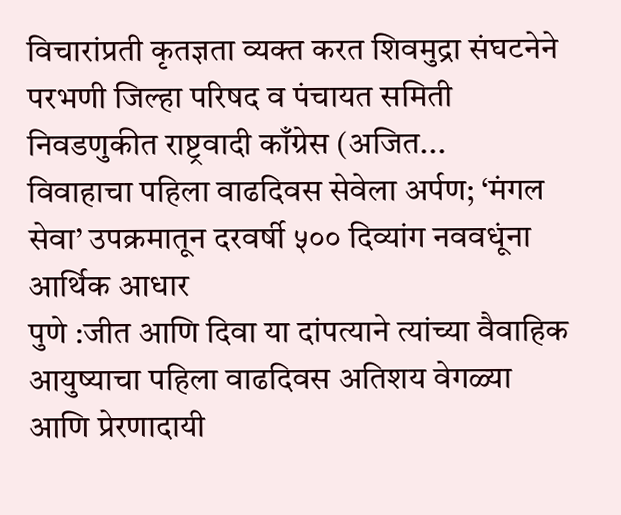विचारांप्रती कृतज्ञता व्यक्त करत शिवमुद्रा संघटनेने परभणी जिल्हा परिषद व पंचायत समिती निवडणुकीत राष्ट्रवादी काँग्रेस (अजित...
विवाहाचा पहिला वाढदिवस सेवेला अर्पण; ‘मंगल सेवा’ उपक्रमातून दरवर्षी ५०० दिव्यांग नववधूंना आर्थिक आधार
पुणे :जीत आणि दिवा या दांपत्याने त्यांच्या वैवाहिक आयुष्याचा पहिला वाढदिवस अतिशय वेगळ्या आणि प्रेरणादायी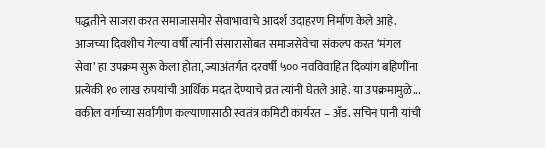पद्धतीने साजरा करत समाजासमोर सेवाभावाचे आदर्श उदाहरण निर्माण केले आहे. आजच्या दिवशीच गेल्या वर्षी त्यांनी संसारासोबत समाजसेवेचा संकल्प करत ‘मंगल सेवा’ हा उपक्रम सुरू केला होता, ज्याअंतर्गत दरवर्षी ५०० नवविवाहित दिव्यांग बहिणींना प्रत्येकी १० लाख रुपयांची आर्थिक मदत देण्याचे व्रत त्यांनी घेतले आहे. या उपक्रमामुळे...
वकील वर्गाच्या सर्वांगीण कल्याणासाठी स्वतंत्र कमिटी कार्यरत – ॲड. सचिन पानी यांची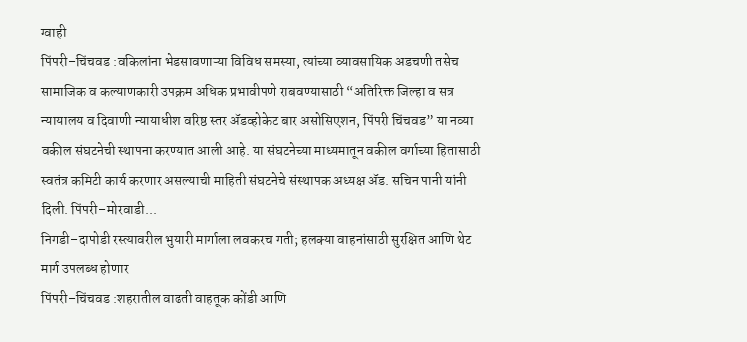ग्वाही
पिंपरी–चिंचवड :वकिलांना भेडसावणाऱ्या विविध समस्या, त्यांच्या व्यावसायिक अडचणी तसेच सामाजिक व कल्याणकारी उपक्रम अधिक प्रभावीपणे राबवण्यासाठी “अतिरिक्त जिल्हा व सत्र न्यायालय व दिवाणी न्यायाधीश वरिष्ठ स्तर ॲडव्होकेट बार असोसिएशन, पिंपरी चिंचवड” या नव्या वकील संघटनेची स्थापना करण्यात आली आहे. या संघटनेच्या माध्यमातून वकील वर्गाच्या हितासाठी स्वतंत्र कमिटी कार्य करणार असल्याची माहिती संघटनेचे संस्थापक अध्यक्ष ॲड. सचिन पानी यांनी दिली. पिंपरी–मोरवाडी...
निगडी–दापोडी रस्त्यावरील भुयारी मार्गाला लवकरच गती; हलक्या वाहनांसाठी सुरक्षित आणि थेट मार्ग उपलब्ध होणार
पिंपरी–चिंचवड :शहरातील वाढती वाहतूक कोंडी आणि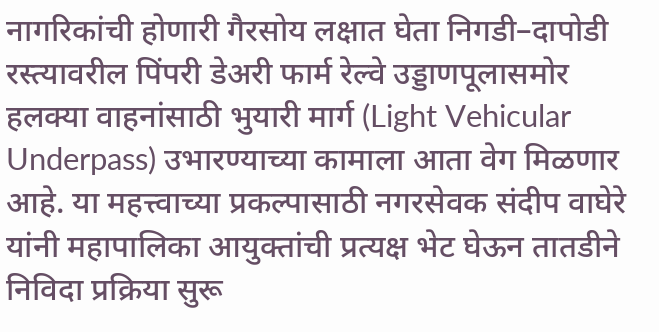नागरिकांची होणारी गैरसोय लक्षात घेता निगडी–दापोडी रस्त्यावरील पिंपरी डेअरी फार्म रेल्वे उड्डाणपूलासमोर हलक्या वाहनांसाठी भुयारी मार्ग (Light Vehicular Underpass) उभारण्याच्या कामाला आता वेग मिळणार आहे. या महत्त्वाच्या प्रकल्पासाठी नगरसेवक संदीप वाघेरे यांनी महापालिका आयुक्तांची प्रत्यक्ष भेट घेऊन तातडीने निविदा प्रक्रिया सुरू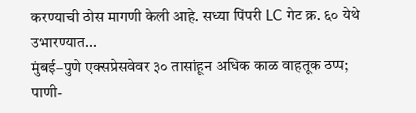करण्याची ठोस मागणी केली आहे. सध्या पिंपरी LC गेट क्र. ६० येथे उभारण्यात...
मुंबई–पुणे एक्सप्रेसवेवर ३० तासांहून अधिक काळ वाहतूक ठप्प; पाणी-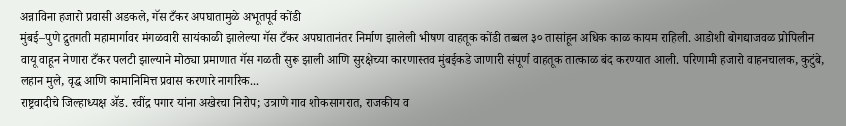अन्नाविना हजारो प्रवासी अडकले, गॅस टँकर अपघातामुळे अभूतपूर्व कोंडी
मुंबई–पुणे द्रुतगती महामार्गावर मंगळवारी सायंकाळी झालेल्या गॅस टँकर अपघातानंतर निर्माण झालेली भीषण वाहतूक कोंडी तब्बल ३० तासांहून अधिक काळ कायम राहिली. आडोशी बोगद्याजवळ प्रोपिलीन वायू वाहून नेणारा टँकर पलटी झाल्याने मोठ्या प्रमाणात गॅस गळती सुरू झाली आणि सुरक्षेच्या कारणास्तव मुंबईकडे जाणारी संपूर्ण वाहतूक तात्काळ बंद करण्यात आली. परिणामी हजारो वाहनचालक, कुटुंबे, लहान मुले, वृद्ध आणि कामानिमित्त प्रवास करणारे नागरिक...
राष्ट्रवादीचे जिल्हाध्यक्ष ॲड. रवींद्र पगार यांना अखेरचा निरोप; उत्राणे गाव शोकसागरात, राजकीय व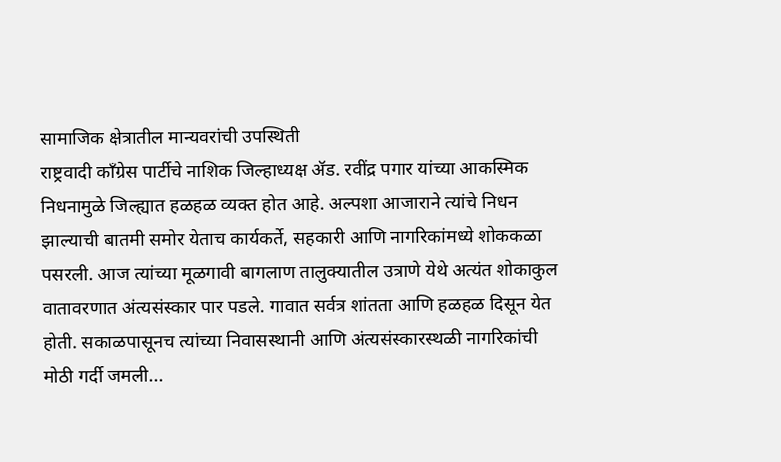सामाजिक क्षेत्रातील मान्यवरांची उपस्थिती
राष्ट्रवादी काँग्रेस पार्टीचे नाशिक जिल्हाध्यक्ष ॲड. रवींद्र पगार यांच्या आकस्मिक निधनामुळे जिल्ह्यात हळहळ व्यक्त होत आहे. अल्पशा आजाराने त्यांचे निधन झाल्याची बातमी समोर येताच कार्यकर्ते, सहकारी आणि नागरिकांमध्ये शोककळा पसरली. आज त्यांच्या मूळगावी बागलाण तालुक्यातील उत्राणे येथे अत्यंत शोकाकुल वातावरणात अंत्यसंस्कार पार पडले. गावात सर्वत्र शांतता आणि हळहळ दिसून येत होती. सकाळपासूनच त्यांच्या निवासस्थानी आणि अंत्यसंस्कारस्थळी नागरिकांची मोठी गर्दी जमली...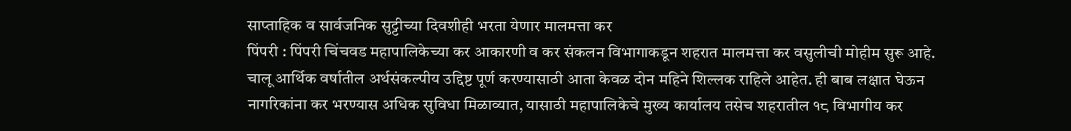साप्ताहिक व सार्वजनिक सुट्टीच्या दिवशीही भरता येणार मालमत्ता कर
पिंपरी : पिंपरी चिंचवड महापालिकेच्या कर आकारणी व कर संकलन विभागाकडून शहरात मालमत्ता कर वसुलीची मोहीम सुरू आहे. चालू आर्थिक वर्षातील अर्थसंकल्पीय उद्दिष्ट पूर्ण करण्यासाठी आता केवळ दोन महिने शिल्लक राहिले आहेत. ही बाब लक्षात घेऊन नागरिकांना कर भरण्यास अधिक सुविधा मिळाव्यात, यासाठी महापालिकेचे मुख्य कार्यालय तसेच शहरातील १८ विभागीय कर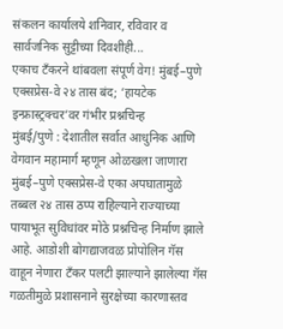संकलन कार्यालये शनिवार, रविवार व सार्वजनिक सुट्टीच्या दिवशीही...
एकाच टँकरने थांबवला संपूर्ण वेग! मुंबई–पुणे एक्सप्रेस-वे २४ तास बंद; ‘हायटेक इन्फ्रास्ट्रक्चर’वर गंभीर प्रश्नचिन्ह
मुंबई/पुणे : देशातील सर्वात आधुनिक आणि वेगवान महामार्ग म्हणून ओळखला जाणारा मुंबई–पुणे एक्सप्रेस-वे एका अपघातामुळे तब्बल २४ तास ठप्प राहिल्याने राज्याच्या पायाभूत सुविधांवर मोठे प्रश्नचिन्ह निर्माण झाले आहे. आडोशी बोगद्याजवळ प्रोपोलिन गॅस वाहून नेणारा टँकर पलटी झाल्याने झालेल्या गॅस गळतीमुळे प्रशासनाने सुरक्षेच्या कारणास्तव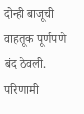दोन्ही बाजूची वाहतूक पूर्णपणे बंद ठेवली. परिणामी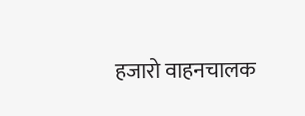हजारो वाहनचालक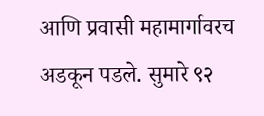आणि प्रवासी महामार्गावरच अडकून पडले. सुमारे ९२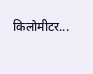किलोमीटर...